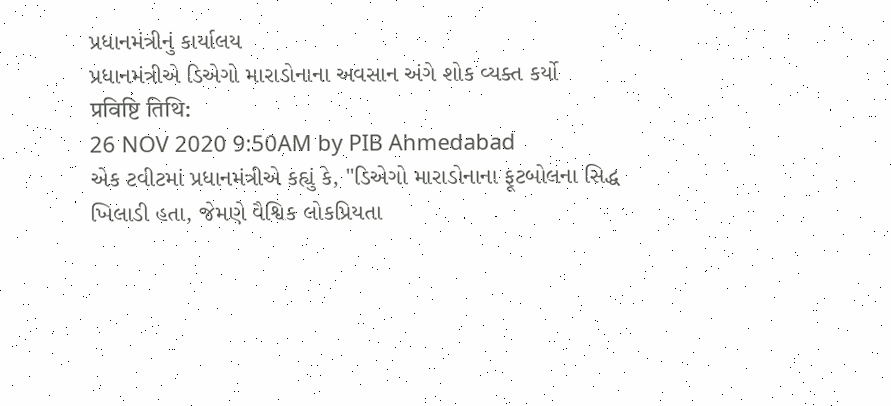પ્રધાનમંત્રીનું કાર્યાલય
પ્રધાનમંત્રીએ ડિએગો મારાડોનાના અવસાન અંગે શોક વ્યક્ત કર્યો
प्रविष्टि तिथि:
26 NOV 2020 9:50AM by PIB Ahmedabad
એક ટવીટમાં પ્રધાનમંત્રીએ કહ્યું કે, "ડિએગો મારાડોનાના ફૂટબોલના સિદ્ધ ખિલાડી હતા, જેમણે વૈશ્વિક લોકપ્રિયતા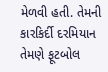મેળવી હતી. તેમની કારકિર્દી દરમિયાન તેમણે ફૂટબોલ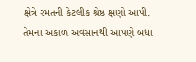ક્ષેત્રે રમતની કેટલીક શ્રેષ્ઠ ક્ષણો આપી. તેમના અકાળ અવસાનથી આપણે બધા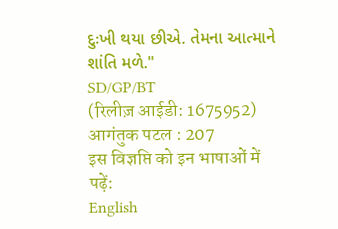દુઃખી થયા છીએ. તેમના આત્માને શાંતિ મળે."
SD/GP/BT
(रिलीज़ आईडी: 1675952)
आगंतुक पटल : 207
इस विज्ञप्ति को इन भाषाओं में पढ़ें:
English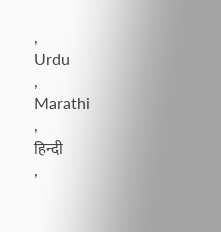,
Urdu
,
Marathi
,
हिन्दी
,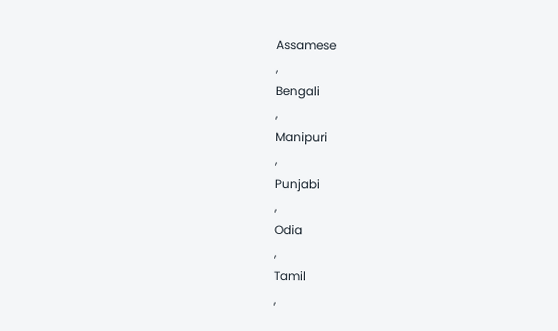Assamese
,
Bengali
,
Manipuri
,
Punjabi
,
Odia
,
Tamil
,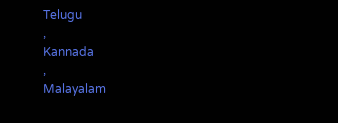Telugu
,
Kannada
,
Malayalam